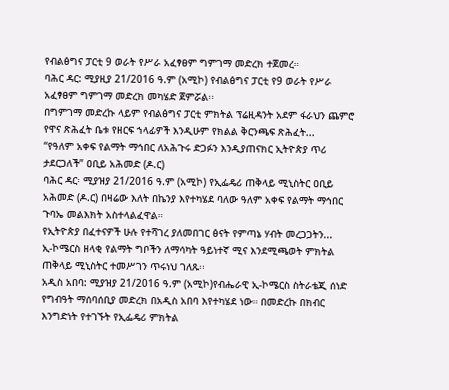የብልፅግና ፓርቲ 9 ወራት የሥራ አፈፃፀም ግምገማ መድረክ ተጀመረ።
ባሕር ዳር: ሚያዚያ 21/2016 ዓ.ም (አሚኮ) የብልፅግና ፓርቲ የ9 ወራት የሥራ አፈፃፀም ግምገማ መድረክ መካሄድ ጀምሯል፡፡
በግምገማ መድረኩ ላይም የብልፅግና ፓርቲ ምክትል ፕሬዚዳንት አደም ፋራህን ጨምሮ የዋና ጽሕፈት ቤቱ የዘርፍ ኀላፊዎች እንዲሁም የክልል ቅርንጫፍ ጽሕፈት...
“የዓለም አቀፍ የልማት ማኅበር ለአሕጉሩ ድጋፉን እንዲያጠናክር ኢትዮጵያ ጥሪ ታደርጋለች” ዐቢይ አሕመድ (ዶ.ር)
ባሕር ዳር፡ ሚያዝያ 21/2016 ዓ.ም (አሚኮ) የኢፌዴሪ ጠቅላይ ሚኒስትር ዐቢይ አሕመድ (ዶ.ር) በዛሬው እለት በኬንያ እየተካሄደ ባለው ዓለም አቀፍ የልማት ማኅበር ጉባኤ መልእክት አስተላልፈዋል።
የኢትዮጵያ በፈተናዎች ሁሉ የተሻገረ ያለመበገር ፅናት የምጣኔ ሃብት መረጋጋትን...
ኢ-ኮሜርስ ዘላቂ የልማት ግቦችን ለማሳካት ዓይነተኛ ሚና እንደሚጫወት ምክትል ጠቅላይ ሚኒስትር ተመሥገን ጥሩነህ ገለጹ፡፡
አዲስ አበባ: ሚያዝያ 21/2016 ዓ.ም (አሚኮ)የብሔራዊ ኢ-ኮሜርስ ስትራቴጂ ሰነድ የግብዓት ማሰባሰቢያ መድረክ በአዲስ አበባ እየተካሄደ ነው። በመድረኩ በክብር እንግድነት የተገኙት የኢፌዴሪ ምክትል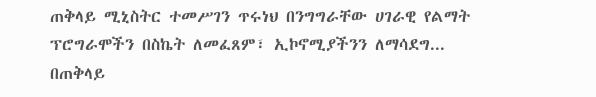ጠቅላይ ሚኒስትር ተመሥገን ጥሩነህ በንግግራቸው ሀገራዊ የልማት ፕሮግራሞችን በስኬት ለመፈጸም፣ ኢኮኖሚያችንን ለማሳደግ...
በጠቅላይ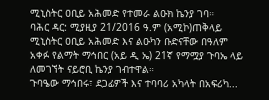ሚኒስትር ዐቢይ አሕመድ የተመራ ልዑክ ኬንያ ገባ።
ባሕር ዳር: ሚያዚያ 21/2016 ዓ.ም (አሚኮ)ጠቅላይ ሚኒስትር ዐቢይ አሕመድ እና ልዑካን ቡድናቸው በዓለም አቀፉ የልማት ማኅበር (አይ ዲ ኤ) 21ኛ የማሟያ ጉባኤ ላይ ለመገኘት ናይሮቢ ኬንያ ገብተዋል።
ጉባዔው ማኅበሩ፣ ደጋፊዎች እና ተባባሪ አካላት በአፍሪካ...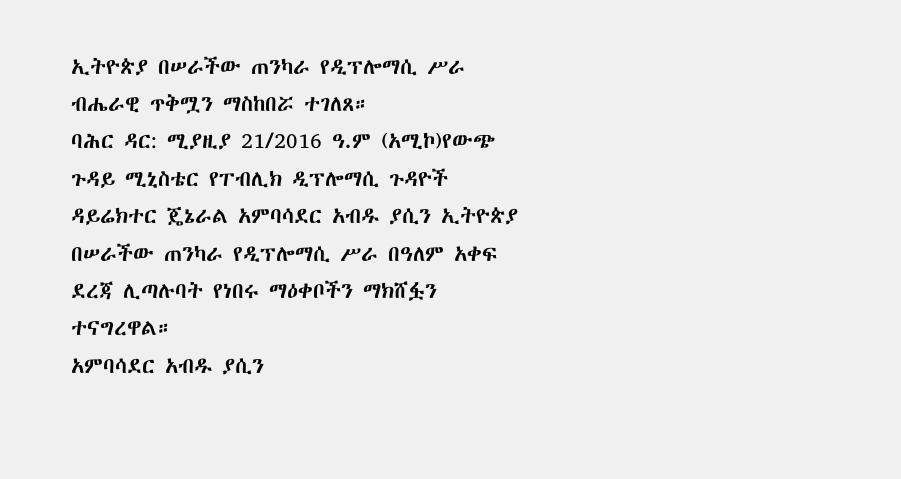ኢትዮጵያ በሠራችው ጠንካራ የዲፕሎማሲ ሥራ ብሔራዊ ጥቅሟን ማስከበሯ ተገለጸ።
ባሕር ዳር: ሚያዚያ 21/2016 ዓ.ም (አሚኮ)የውጭ ጉዳይ ሚኒስቴር የፐብሊክ ዲፕሎማሲ ጉዳዮች ዳይሬክተር ጄኔራል አምባሳደር አብዱ ያሲን ኢትዮጵያ በሠራችው ጠንካራ የዲፕሎማሲ ሥራ በዓለም አቀፍ ደረጃ ሊጣሉባት የነበሩ ማዕቀቦችን ማክሸፏን ተናግረዋል።
አምባሳደር አብዱ ያሲን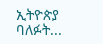ኢትዮጵያ ባለፉት...